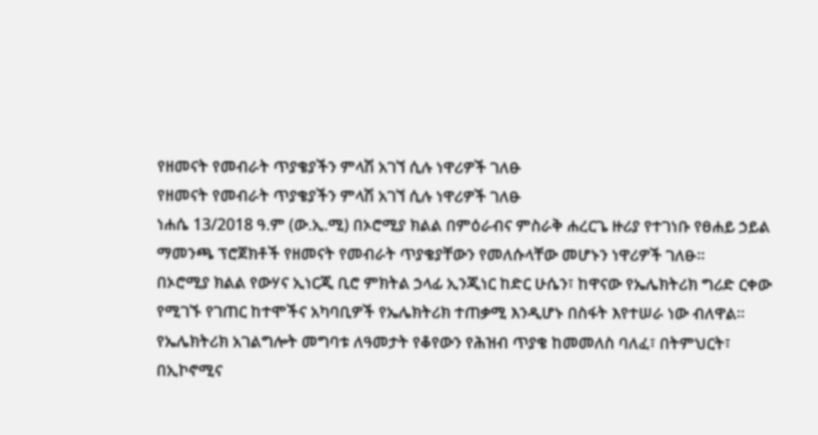የዘመናት የመብራት ጥያቄያችን ምላሽ አገኘ ሲሉ ነዋሪዎች ገለፁ
የዘመናት የመብራት ጥያቄያችን ምላሽ አገኘ ሲሉ ነዋሪዎች ገለፁ
ነሐሴ 13/2018 ዓ.ም (ው.ኢ.ሚ) በኦሮሚያ ክልል በምዕራብና ምስራቅ ሐረርጌ ዙሪያ የተገነቡ የፀሐይ ኃይል ማመንጫ ፕሮጀክቶች የዘመናት የመብራት ጥያቄያቸውን የመለሱላቸው መሆኑን ነዋሪዎች ገለፁ።
በኦሮሚያ ክልል የውሃና ኢነርጂ ቢሮ ምክትል ኃላፊ ኢንጂነር ከድር ሁሴን፣ ከዋናው የኤሌክትሪክ ግሪድ ርቀው የሚገኙ የገጠር ከተሞችና አካባቢዎች የኤሌክትሪክ ተጠቃሚ እንዲሆኑ በስፋት እየተሠራ ነው ብለዋል።
የኤሌክትሪክ አገልግሎት መግባቱ ለዓመታት የቆየውን የሕዝብ ጥያቄ ከመመለስ ባለፈ፣ በትምህርት፣ በኢኮኖሚና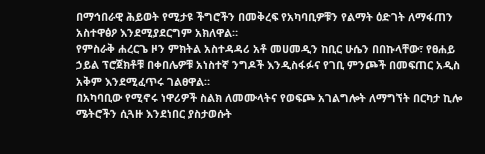በማኅበራዊ ሕይወት የሚታዩ ችግሮችን በመቅረፍ የአካባቢዎቹን የልማት ዕድገት ለማፋጠን አስተዋፅዖ እንደሚያደርግም አክለዋል።
የምስራቅ ሐረርጌ ዞን ምክትል አስተዳዳሪ አቶ መሀመዲን ከቢር ሁሴን በበኩላቸው፣ የፀሐይ ኃይል ፕሮጀክቶቹ በቀበሌዎቹ አነስተኛ ንግዶች እንዲስፋፉና የገቢ ምንጮች በመፍጠር አዲስ አቅም እንደሚፈጥሩ ገልፀዋል።
በአካባቢው የሚኖሩ ነዋሪዎች ስልክ ለመሙላትና የወፍጮ አገልግሎት ለማግኘት በርካታ ኪሎ ሜትሮችን ሲጓዙ እንደነበር ያስታወሱት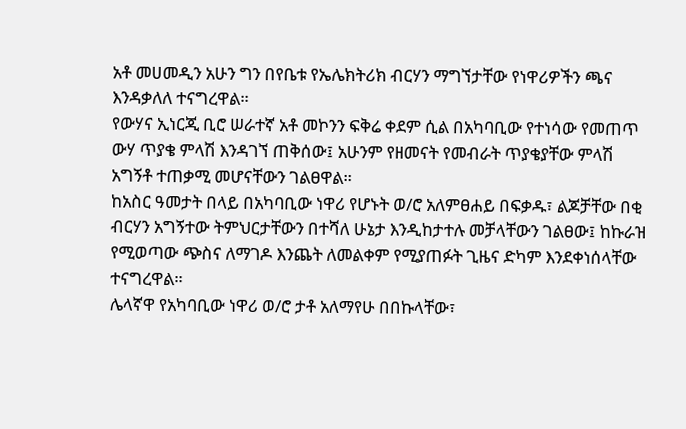አቶ መሀመዲን አሁን ግን በየቤቱ የኤሌክትሪክ ብርሃን ማግኘታቸው የነዋሪዎችን ጫና እንዳቃለለ ተናግረዋል።
የውሃና ኢነርጂ ቢሮ ሠራተኛ አቶ መኮንን ፍቅሬ ቀደም ሲል በአካባቢው የተነሳው የመጠጥ ውሃ ጥያቄ ምላሽ እንዳገኘ ጠቅሰው፤ አሁንም የዘመናት የመብራት ጥያቄያቸው ምላሽ አግኝቶ ተጠቃሚ መሆናቸውን ገልፀዋል።
ከአስር ዓመታት በላይ በአካባቢው ነዋሪ የሆኑት ወ/ሮ አለምፀሐይ በፍቃዱ፣ ልጆቻቸው በቂ ብርሃን አግኝተው ትምህርታቸውን በተሻለ ሁኔታ እንዲከታተሉ መቻላቸውን ገልፀው፤ ከኩራዝ የሚወጣው ጭስና ለማገዶ እንጨት ለመልቀም የሚያጠፉት ጊዜና ድካም እንደቀነሰላቸው ተናግረዋል።
ሌላኛዋ የአካባቢው ነዋሪ ወ/ሮ ታቶ አለማየሁ በበኩላቸው፣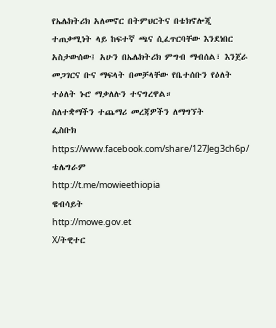የኤሌክትሪክ አለመኖር በትምህርትና በቴክኖሎጂ ተጠቃሚነት ላይ ከፍተኛ ጫና ሲፈጥርባቸው እንደነበር አስታውሰው፤ አሁን በኤሌክትሪክ ምግብ ማብሰል፣ እንጀራ መጋገርና ቡና ማፍላት በመቻላቸው የቤተሰቡን የዕለት ተዕለት ኑሮ ማቃለሉን ተናግረዋል።
ስለተቋማችን ተጨማሪ መረጃዎችን ለማግኘት
ፌስቡክ
https://www.facebook.com/share/127Jeg3ch6p/
ቴሌግራም
http://t.me/mowieethiopia
ዌብሳይት
http://mowe.gov.et
X/ትዊተር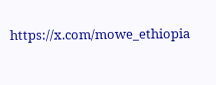https://x.com/mowe_ethiopia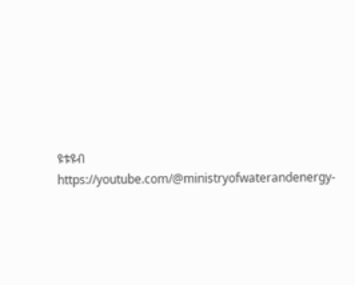ዩቱዩብ
https://youtube.com/@ministryofwaterandenergy-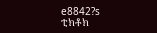e8842?s
ቲክቶክ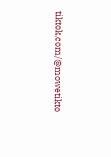tiktok.com/@mowetikto